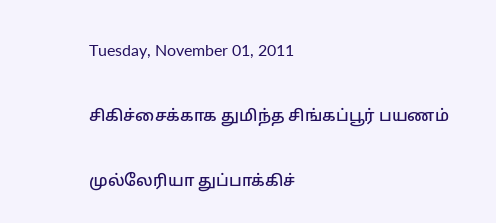Tuesday, November 01, 2011

சிகிச்சைக்காக துமிந்த சிங்கப்பூர் பயணம்

முல்லேரியா துப்பாக்கிச்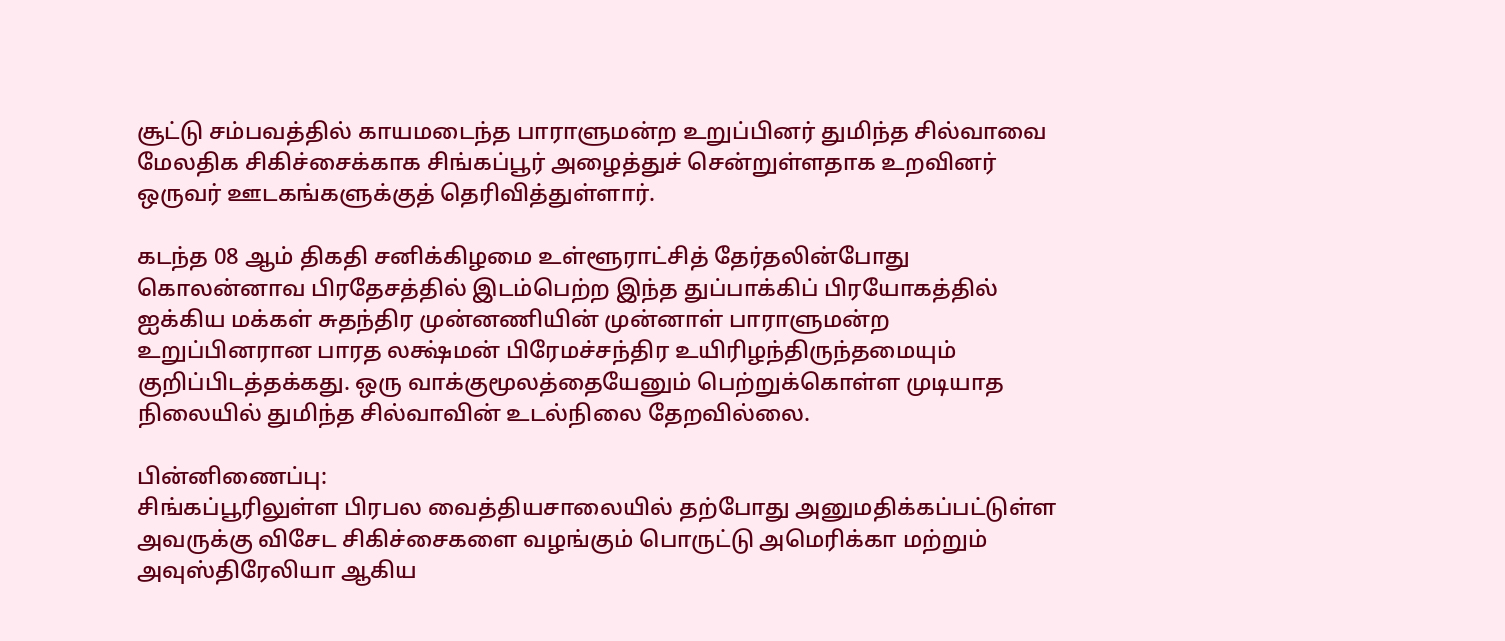சூட்டு சம்பவத்தில் காயமடைந்த பாராளுமன்ற உறுப்பினர் துமிந்த சில்வாவை மேலதிக சிகிச்சைக்காக சிங்கப்பூர் அழைத்துச் சென்றுள்ளதாக உறவினர் ஒருவர் ஊடகங்களுக்குத் தெரிவித்துள்ளார்.

கடந்த 08 ஆம் திகதி சனிக்கிழமை உள்ளூராட்சித் தேர்தலின்போது கொலன்னாவ பிரதேசத்தில் இடம்பெற்ற இந்த துப்பாக்கிப் பிரயோகத்தில் ஐக்கிய மக்கள் சுதந்திர முன்னணியின் முன்னாள் பாராளுமன்ற உறுப்பினரான பாரத லக்ஷ்மன் பிரேமச்சந்திர உயிரிழந்திருந்தமையும் குறிப்பிடத்தக்கது. ஒரு வாக்குமூலத்தையேனும் பெற்றுக்கொள்ள முடியாத நிலையில் துமிந்த சில்வாவின் உடல்நிலை தேறவில்லை.

பின்னிணைப்பு:
சிங்கப்பூரிலுள்ள பிரபல வைத்தியசாலையில் தற்போது அனுமதிக்கப்பட்டுள்ள அவருக்கு விசேட சிகிச்சைகளை வழங்கும் பொருட்டு அமெரிக்கா மற்றும் அவுஸ்திரேலியா ஆகிய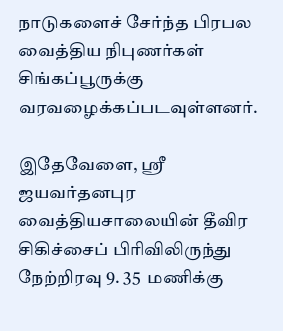நாடுகளைச் சேர்ந்த பிரபல வைத்திய நிபுணர்கள் சிங்கப்பூருக்கு வரவழைக்கப்படவுள்ளனர்.

இதேவேளை, ஸ்ரீ ஜயவர்தனபுர வைத்தியசாலையின் தீவிர சிகிச்சைப் பிரிவிலிருந்து நேற்றிரவு 9. 35  மணிக்கு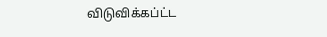விடுவிக்கப்ட்ட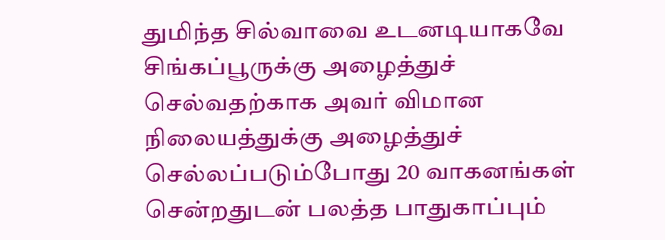துமிந்த சில்வாவை உடனடியாகவே சிங்கப்பூருக்கு அழைத்துச் செல்வதற்காக அவர் விமான நிலையத்துக்கு அழைத்துச் செல்லப்படும்போது 20 வாகனங்கள் சென்றதுடன் பலத்த பாதுகாப்பும்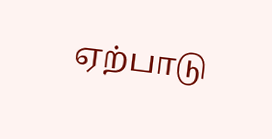ஏற்பாடு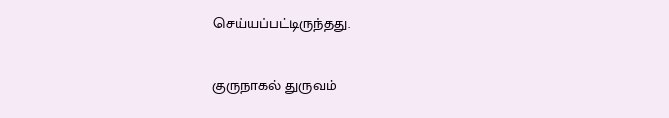செய்யப்பட்டிருந்தது.

குருநாகல் துருவம்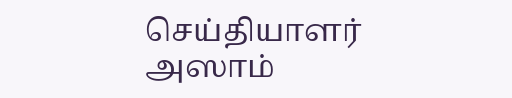செய்தியாளர் அஸாம்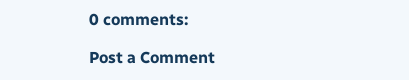0 comments:

Post a Comment